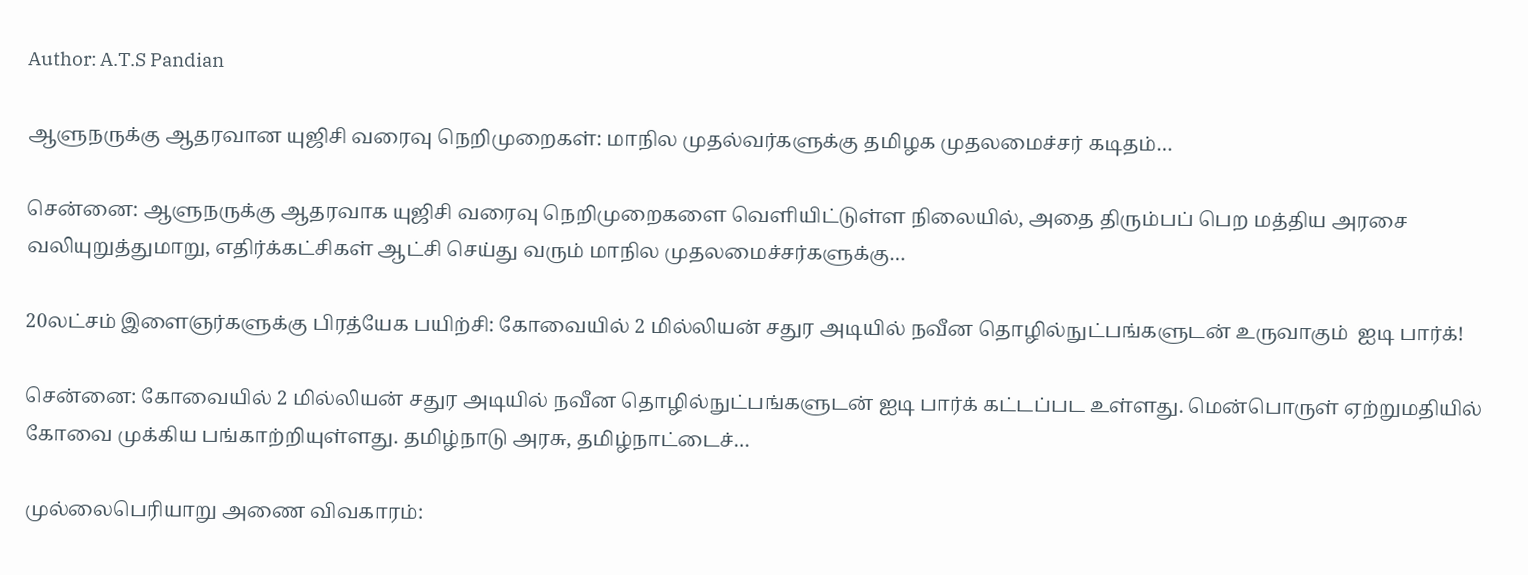Author: A.T.S Pandian

ஆளுநருக்கு ஆதரவான யுஜிசி வரைவு நெறிமுறைகள்: மாநில முதல்வர்களுக்கு தமிழக முதலமைச்சர் கடிதம்…

சென்னை: ஆளுநருக்கு ஆதரவாக யுஜிசி வரைவு நெறிமுறைகளை வெளியிட்டுள்ள நிலையில், அதை திரும்பப் பெற மத்திய அரசை வலியுறுத்துமாறு, எதிர்க்கட்சிகள் ஆட்சி செய்து வரும் மாநில முதலமைச்சர்களுக்கு…

20லட்சம் இளைஞர்களுக்கு பிரத்யேக பயிற்சி: கோவையில் 2 மில்லியன் சதுர அடியில் நவீன தொழில்நுட்பங்களுடன் உருவாகும்  ஐடி பார்க்!

சென்னை: கோவையில் 2 மில்லியன் சதுர அடியில் நவீன தொழில்நுட்பங்களுடன் ஐடி பார்க் கட்டப்பட உள்ளது. மென்பொருள் ஏற்றுமதியில் கோவை முக்கிய பங்காற்றியுள்ளது. தமிழ்நாடு அரசு, தமிழ்நாட்டைச்…

முல்லைபெரியாறு அணை விவகாரம்: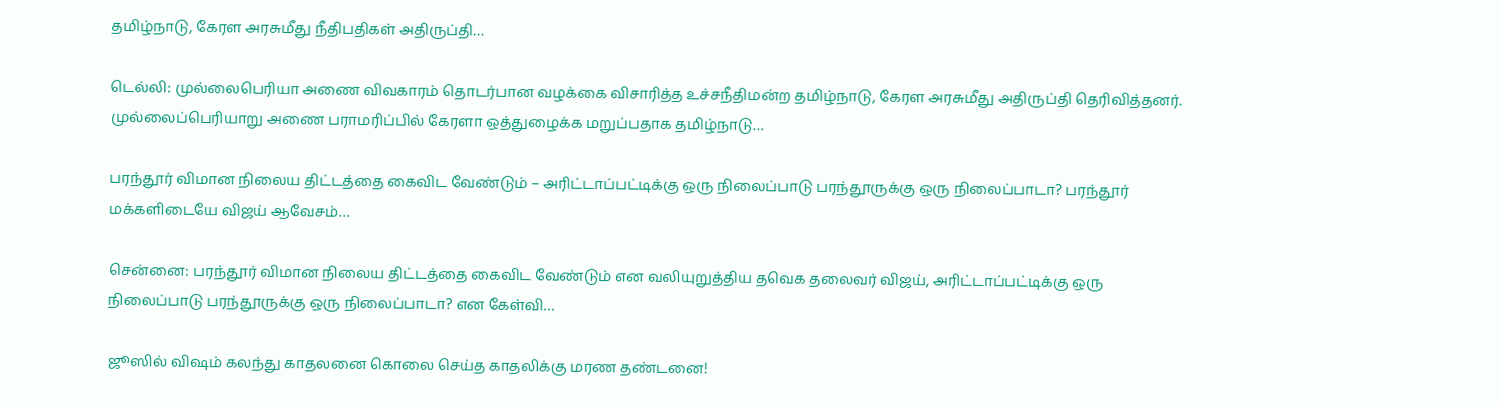தமிழ்நாடு, கேரள அரசுமீது நீதிபதிகள் அதிருப்தி…

டெல்லி: முல்லைபெரியா அணை விவகாரம் தொடர்பான வழக்கை விசாரித்த உச்சநீதிமன்ற தமிழ்நாடு, கேரள அரசுமீது அதிருப்தி தெரிவித்தனர். முல்லைப்பெரியாறு அணை பராமரிப்பில் கேரளா ஒத்துழைக்க மறுப்பதாக தமிழ்நாடு…

பரந்தூர் விமான நிலைய திட்டத்தை கைவிட வேண்டும் – அரிட்டாப்பட்டிக்கு ஒரு நிலைப்பாடு பரந்தூருக்கு ஒரு நிலைப்பாடா? பரந்தூர் மக்களிடையே விஜய் ஆவேசம்…

சென்னை: பரந்தூர் விமான நிலைய திட்டத்தை கைவிட வேண்டும் என வலியுறுத்திய தவெக தலைவர் விஜய், அரிட்டாப்பட்டிக்கு ஒரு நிலைப்பாடு பரந்தூருக்கு ஒரு நிலைப்பாடா? என கேள்வி…

ஜூஸில் விஷம் கலந்து காதலனை கொலை செய்த காதலிக்கு மரண தண்டனை!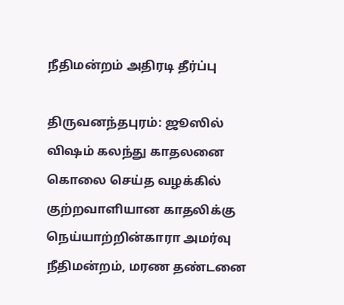நீதிமன்றம் அதிரடி தீர்ப்பு

திருவனந்தபுரம்: ஜூஸில் விஷம் கலந்து காதலனை கொலை செய்த வழக்கில் குற்றவாளியான காதலிக்கு நெய்யாற்றின்காரா அமர்வு நீதிமன்றம், மரண தண்டனை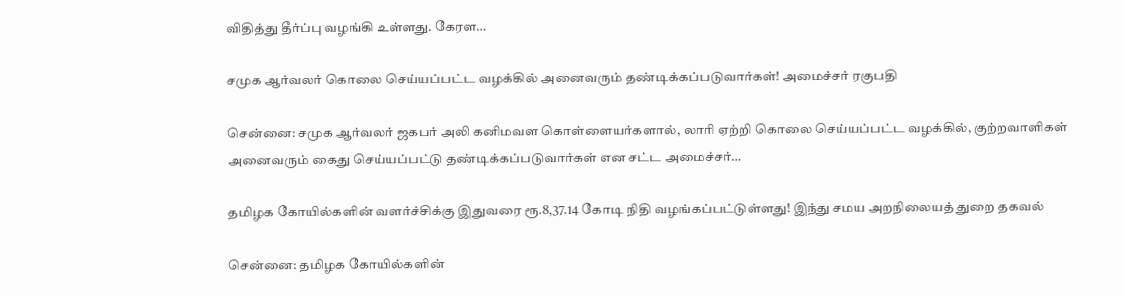விதித்து தீர்ப்பு வழங்கி உள்ளது. கேரள…

சமுக ஆர்வலர் கொலை செய்யப்பட்ட வழக்கில் அனைவரும் தண்டிக்கப்படுவார்கள்! அமைச்சர் ரகுபதி

சென்னை: சமுக ஆர்வலர் ஜகபர் அலி கனிமவள கொள்ளையர்களால், லாரி ஏற்றி கொலை செய்யப்பட்ட வழக்கில், குற்றவாளிகள் அனைவரும் கைது செய்யப்பட்டு தண்டிக்கப்படுவார்கள் என சட்ட அமைச்சர்…

தமிழக கோயில்களின் வளர்ச்சிக்கு இதுவரை ரூ.8,37.14 கோடி நிதி வழங்கப்பட்டுள்ளது! இந்து சமய அறநிலையத் துறை தகவல்

சென்னை: தமிழக கோயில்களின்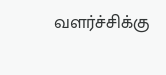வளர்ச்சிக்கு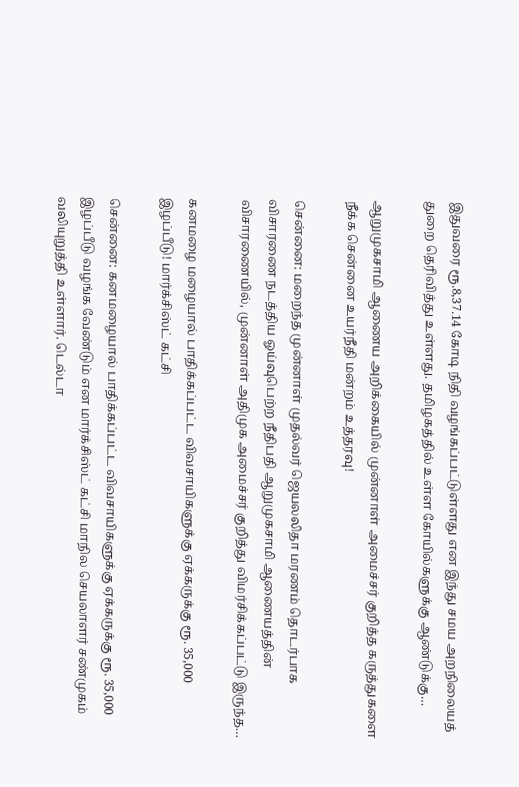இதுவரை ரூ.8,37.14 கோடி நிதி வழங்கப்பட்டுள்ளது என இந்து சமய அறநிலையத் துறை தெரிவித்து உள்ளது. தமிழகத்தில் உள்ள கோயில்களுக்கு ஆண்டுக்கு…

ஆறுமுகசாமி ஆணைய அறிக்கையில் முன்னாள் அமைச்சர் குறித்த கருத்துகளை நீக்க சென்னை உயர்நீதி மன்றம் உத்தரவு!

சென்னை: மறைந்த முன்னாள் முதல்வர் ஜெயலலிதா மரணம் தொடர்பாக விசாரணை நடத்திய ஓய்வுபெற்ற நீதிபதி ஆறுமுகசாமி ஆணையத்தின் விசாரணையில், முன்னாள் அதிமுக அமைச்சர் குறித்து விமர்சிக்கப்பட்டு இருந்த…

கனமழை மழையால் பாதிக்கப்பட்ட விவசாயிகளுக்கு ஏக்கருக்கு ரூ. 35,000 இழப்பீடு! மார்க்சிஸ்ட் கட்சி

சென்னை: கனமழையால் பாதிக்கப்பட்ட விவசாயிகளுக்கு ஏக்கருக்கு ரூ. 35,000 இழப்பீடு வழங்க வேண்டும் என மார்க்சிஸ்ட் கட்சி மாநில செயலாளர் சண்முகம் வலியுறுத்தி உள்ளார். டெல்டா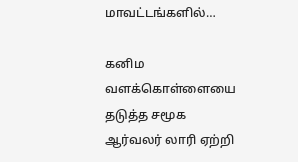மாவட்டங்களில்…

கனிம வளக்கொள்ளையை தடுத்த சமூக ஆர்வலர் லாரி ஏற்றி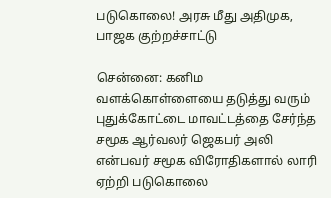படுகொலை! அரசு மீது அதிமுக, பாஜக குற்றச்சாட்டு

சென்னை: கனிம வளக்கொள்ளையை தடுத்து வரும் புதுக்கோட்டை மாவட்டத்தை சேர்ந்த சமூக ஆர்வலர் ஜெகபர் அலி என்பவர் சமூக விரோதிகளால் லாரி ஏற்றி படுகொலை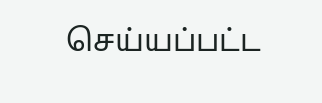செய்யப்பட்ட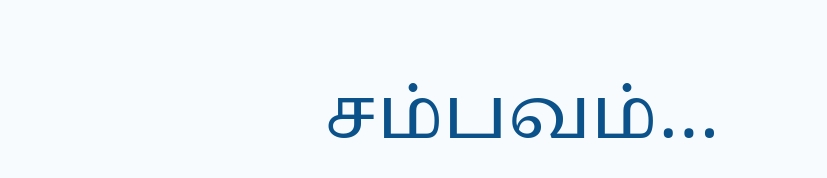சம்பவம்…